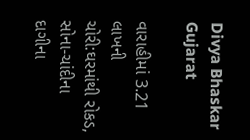Divya Bhaskar Gujarat

વારાહીમાં 3.21 લાખની ચોરી:ઘરમાંથી રોકડ, સોના-ચાંદીના દાગીના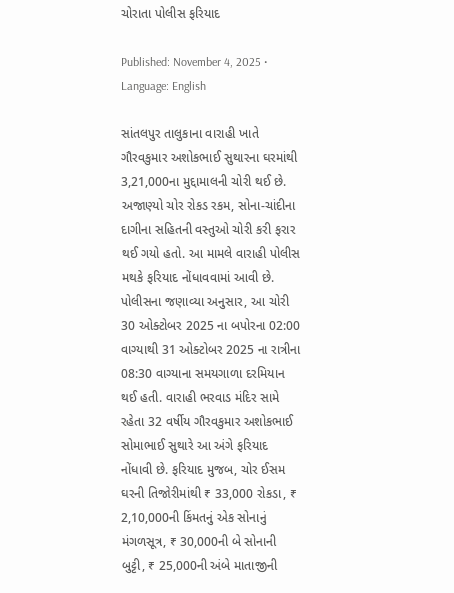ચોરાતા પોલીસ ફરિયાદ

Published: November 4, 2025 • Language: English

સાંતલપુર તાલુકાના વારાહી ખાતે ગૌરવકુમાર અશોકભાઈ સુથારના ઘરમાંથી 3,21,000ના મુદ્દામાલની ચોરી થઈ છે. અજાણ્યો ચોર રોકડ રકમ, સોના-ચાંદીના દાગીના સહિતની વસ્તુઓ ચોરી કરી ફરાર થઈ ગયો હતો. આ મામલે વારાહી પોલીસ મથકે ફરિયાદ નોંધાવવામાં આવી છે. પોલીસના જણાવ્યા અનુસાર, આ ચોરી 30 ઓક્ટોબર 2025 ના બપોરના 02:00 વાગ્યાથી 31 ઓક્ટોબર 2025 ના રાત્રીના 08:30 વાગ્યાના સમયગાળા દરમિયાન થઈ હતી. વારાહી ભરવાડ મંદિર સામે રહેતા 32 વર્ષીય ગૌરવકુમાર અશોકભાઈ સોમાભાઈ સુથારે આ અંગે ફરિયાદ નોંધાવી છે. ફરિયાદ મુજબ, ચોર ઈસમ ઘરની તિજોરીમાંથી ₹ 33,000 રોકડા, ₹ 2,10,000ની કિંમતનું એક સોનાનું મંગળસૂત્ર, ₹ 30,000ની બે સોનાની બુટ્ટી, ₹ 25,000ની અંબે માતાજીની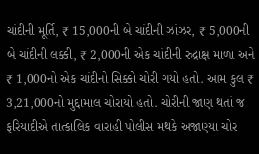ચાંદીની મૂર્તિ, ₹ 15,000ની બે ચાંદીની ઝાંઝર, ₹ 5,000ની બે ચાંદીની લક્કી, ₹ 2,000ની એક ચાંદીની રુદ્રાક્ષ માળા અને ₹ 1,000નો એક ચાંદીનો સિક્કો ચોરી ગયો હતો. આમ કુલ ₹ 3,21,000નો મુદ્દામાલ ચોરાયો હતો. ચોરીની જાણ થતાં જ ફરિયાદીએ તાત્કાલિક વારાહી પોલીસ મથકે અજાણ્યા ચોર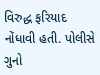વિરુદ્ધ ફરિયાદ નોંધાવી હતી. પોલીસે ગુનો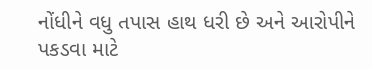નોંધીને વધુ તપાસ હાથ ધરી છે અને આરોપીને પકડવા માટે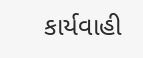કાર્યવાહી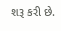શરૂ કરી છે.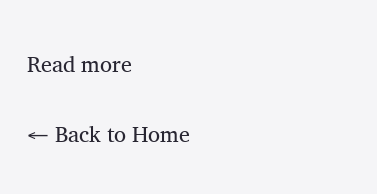Read more

← Back to Home